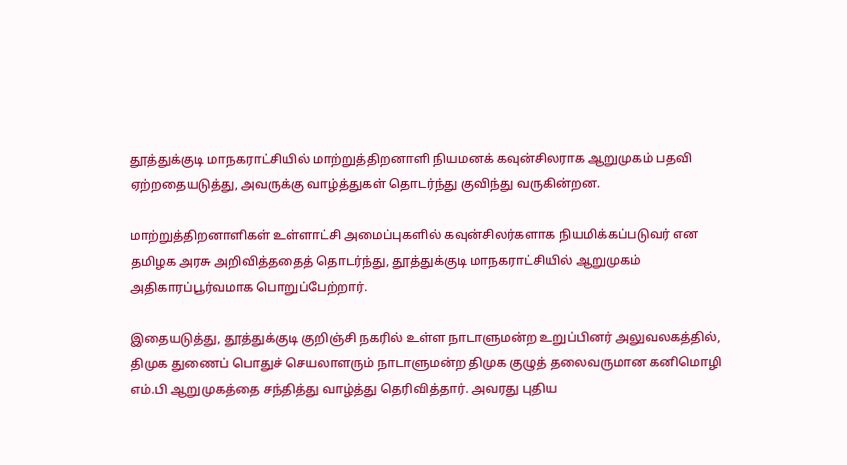தூத்துக்குடி மாநகராட்சியில் மாற்றுத்திறனாளி நியமனக் கவுன்சிலராக ஆறுமுகம் பதவி ஏற்றதையடுத்து, அவருக்கு வாழ்த்துகள் தொடர்ந்து குவிந்து வருகின்றன.

மாற்றுத்திறனாளிகள் உள்ளாட்சி அமைப்புகளில் கவுன்சிலர்களாக நியமிக்கப்படுவர் என தமிழக அரசு அறிவித்ததைத் தொடர்ந்து, தூத்துக்குடி மாநகராட்சியில் ஆறுமுகம் அதிகாரப்பூர்வமாக பொறுப்பேற்றார்.

இதையடுத்து, தூத்துக்குடி குறிஞ்சி நகரில் உள்ள நாடாளுமன்ற உறுப்பினர் அலுவலகத்தில், திமுக துணைப் பொதுச் செயலாளரும் நாடாளுமன்ற திமுக குழுத் தலைவருமான கனிமொழி எம்.பி ஆறுமுகத்தை சந்தித்து வாழ்த்து தெரிவித்தார். அவரது புதிய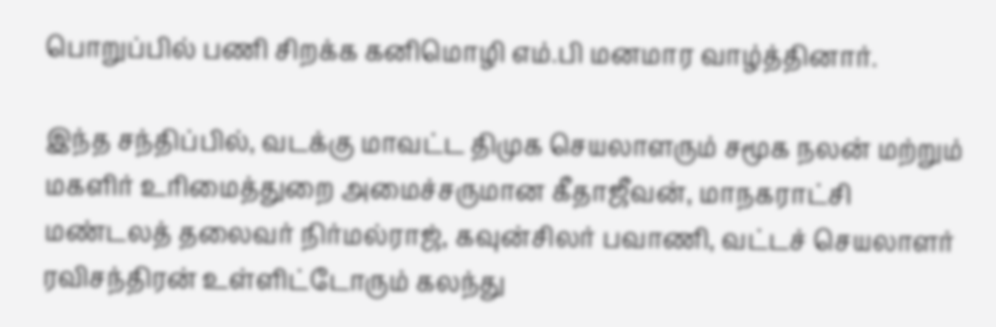பொறுப்பில் பணி சிறக்க கனிமொழி எம்.பி மனமார வாழ்த்தினார்.

இந்த சந்திப்பில், வடக்கு மாவட்ட திமுக செயலாளரும் சமூக நலன் மற்றும் மகளிர் உரிமைத்துறை அமைச்சருமான கீதாஜீவன், மாநகராட்சி மண்டலத் தலைவர் நிர்மல்ராஜ், கவுன்சிலர் பவாணி, வட்டச் செயலாளர் ரவிசந்திரன் உள்ளிட்டோரும் கலந்து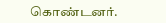கொண்டனர்.